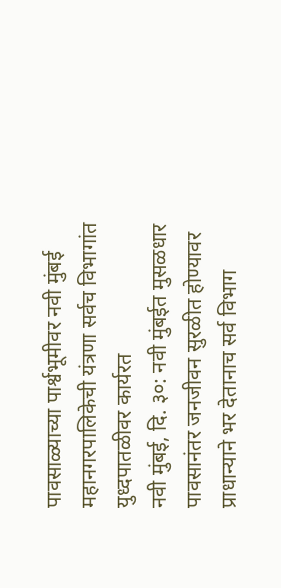पावसाळ्याच्या पार्श्वभूमीवर नवी मुंबई महानगरपालिकेची यंत्रणा सर्वच विभागांत युध्दपातळीवर कार्यरत
नवी मुंबई, दि. ३०: नवी मुंबईत मुसळधार पावसानंतर जनजीवन सुरळीत होण्यावर प्राधान्याने भर देतानाच सर्व विभाग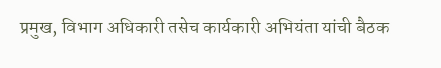प्रमुख, विभाग अधिकारी तसेच कार्यकारी अभियंता यांची बैठक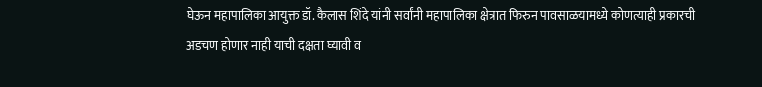घेऊन महापालिका आयुक्त डॉ. कैलास शिंदे यांनी सर्वांनी महापालिका क्षेत्रात फिरुन पावसाळयामध्ये कोणत्याही प्रकारची अडचण होणार नाही याची दक्षता घ्यावी व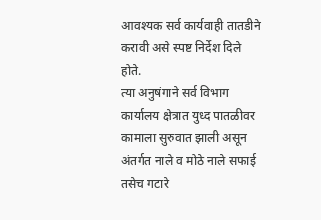आवश्यक सर्व कार्यवाही तातडीने करावी असे स्पष्ट निर्देश दिले होते.
त्या अनुषंगाने सर्व विभाग कार्यालय क्षेत्रात युध्द पातळीवर कामाला सुरुवात झाली असून अंतर्गत नाले व मोठे नाले सफाई तसेच गटारे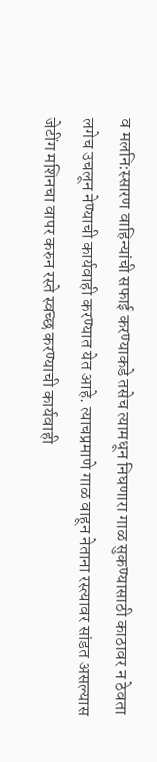व मलनि:स्सारण वाहिन्यांची सफाई करण्याकडे तसेच त्यामधून निघणारा गाळ सुकण्यासाठी काठावर न ठेवता लगेच उचलून नेण्याची कार्यवाही करण्यात येत आहे. त्याचप्रमाणे गाळ वाहून नेताना रस्त्यावर सांडत असल्यास जेटींग मशिनचा वापर करुन रस्ते स्वच्छ करण्याची कार्यवाही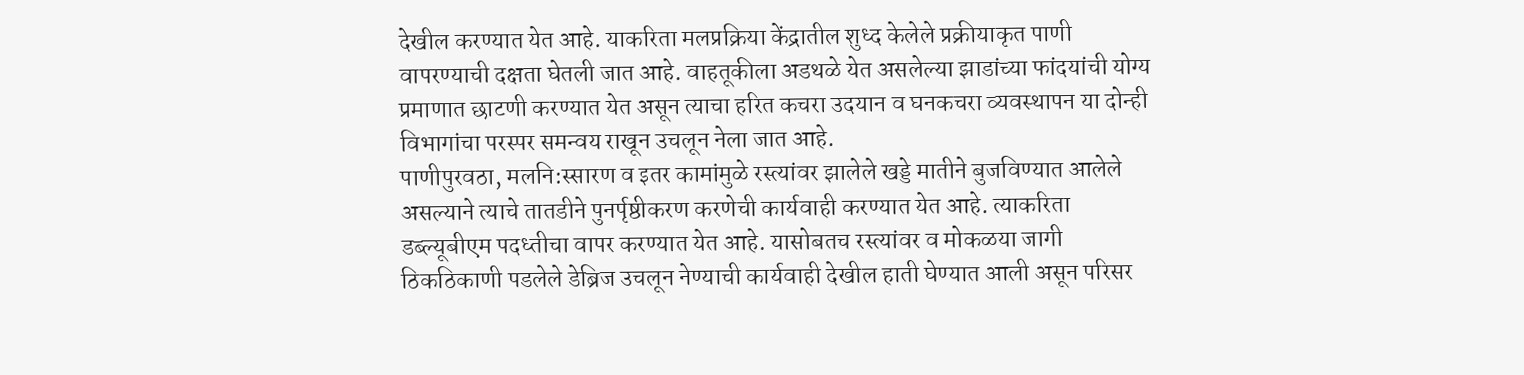देखील करण्यात येत आहे. याकरिता मलप्रक्रिया केंद्रातील शुध्द केलेले प्रक्रीयाकृत पाणी वापरण्याची दक्षता घेतली जात आहे. वाहतूकीला अडथळे येत असलेल्या झाडांच्या फांदयांची योग्य प्रमाणात छाटणी करण्यात येत असून त्याचा हरित कचरा उदयान व घनकचरा व्यवस्थापन या दोन्ही विभागांचा परस्पर समन्वय राखून उचलून नेला जात आहे.
पाणीपुरवठा, मलनि:स्सारण व इतर कामांमुळे रस्त्यांवर झालेले खड्डे मातीने बुजविण्यात आलेले असल्याने त्याचे तातडीने पुनर्पृष्ठीकरण करणेची कार्यवाही करण्यात येत आहे. त्याकरिता डब्ल्यूबीएम पदध्तीचा वापर करण्यात येत आहे. यासोबतच रस्त्यांवर व मोकळया जागी ठिकठिकाणी पडलेले डेब्रिज उचलून नेण्याची कार्यवाही देखील हाती घेण्यात आली असून परिसर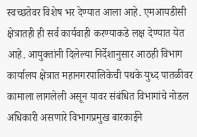स्वच्छतेवर विशेष भर देण्यात आला आहे. एमआयडीसी क्षेत्रातही ही सर्व कार्यवाही करण्याकडे लक्ष देण्यात येत आहे. आयुक्तांनी दिलेल्या निर्देशानुसार आठही विभाग कार्यालय क्षेत्रात महानगरपालिकेची पथके युध्द पातळीवर कामाला लागलेली असून यावर संबंधित विभागांचे नोडल अधिकारी असणारे विभागप्रमुख बारकाईने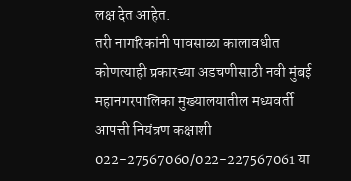लक्ष देत आहेत.
तरी नागरिकांनी पावसाळा कालावधीत कोणत्याही प्रकारच्या अडचणीसाठी नवी मुंबई महानगरपालिका मुख्यालयातील मध्यवर्ती आपत्ती नियंत्रण कक्षाशी 022-27567060/022-227567061 या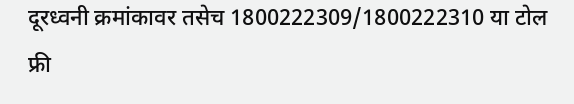दूरध्वनी क्रमांकावर तसेच 1800222309/1800222310 या टोल फ्री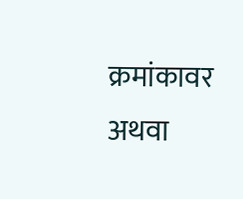क्रमांकावर अथवा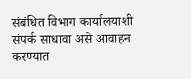संबंधित विभाग कार्यालयाशी संपर्क साधावा असे आवाहन करण्यात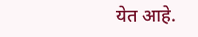येत आहे.